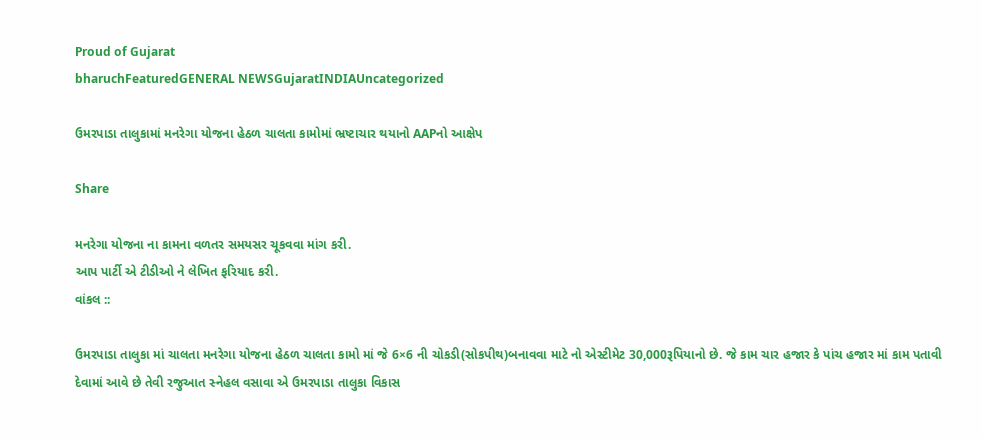Proud of Gujarat
bharuchFeaturedGENERAL NEWSGujaratINDIAUncategorized

ઉમરપાડા તાલુકામાં મનરેગા યોજના હેઠળ ચાલતા કામોમાં ભ્રષ્ટાચાર થયાનો AAPનો આક્ષેપ

Share

મનરેગા યોજના ના કામના વળતર સમયસર ચૂકવવા માંગ કરી.
આપ પાર્ટી એ ટીડીઓ ને લેખિત ફરિયાદ કરી.
વાંકલ ::

ઉમરપાડા તાલુકા માં ચાલતા મનરેગા યોજના હેઠળ ચાલતા કામો માં જે 6×6 ની ચોકડી(સોકપીથ)બનાવવા માટે નો એસ્ટીમેટ 30,000રૂપિયાનો છે. જે કામ ચાર હજાર કે પાંચ હજાર માં કામ પતાવી દેવામાં આવે છે તેવી રજુઆત સ્નેહલ વસાવા એ ઉમરપાડા તાલુકા વિકાસ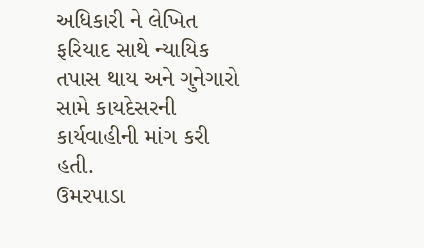અધિકારી ને લેખિત ફરિયાદ સાથે ન્યાયિક તપાસ થાય અને ગુનેગારો સામે કાયદેસરની કાર્યવાહીની માંગ કરી હતી.
ઉમરપાડા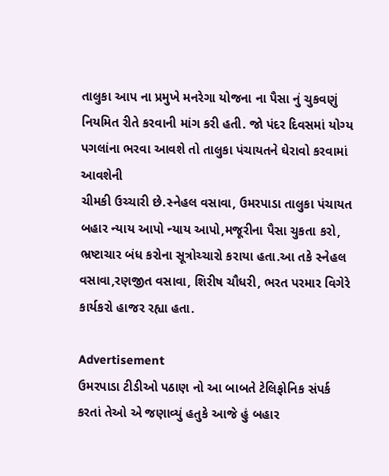તાલુકા આપ ના પ્રમુખે મનરેગા યોજના ના પૈસા નું ચુકવણું નિયમિત રીતે કરવાની માંગ કરી હતી. જો પંદર દિવસમાં યોગ્ય પગલાંના ભરવા આવશે તો તાલુકા પંચાયતને ઘેરાવો કરવામાં આવશેની
ચીમકી ઉચ્ચારી છે.સ્નેહલ વસાવા, ઉમરપાડા તાલુકા પંચાયત બહાર ન્યાય આપો ન્યાય આપો,મજૂરીના પૈસા ચુકતા કરો, ભ્રષ્ટાચાર બંધ કરોના સૂત્રોચ્ચારો કરાયા હતા.આ તકે સ્નેહલ વસાવા,રણજીત વસાવા, શિરીષ ચૌધરી, ભરત પરમાર વિગેરે કાર્યકરો હાજર રહ્યા હતા.

Advertisement
ઉમરપાડા ટીડીઓ પઠાણ નો આ બાબતે ટેલિફોનિક સંપર્ક કરતાં તેઓ એ જણાવ્યું હતુકે આજે હું બહાર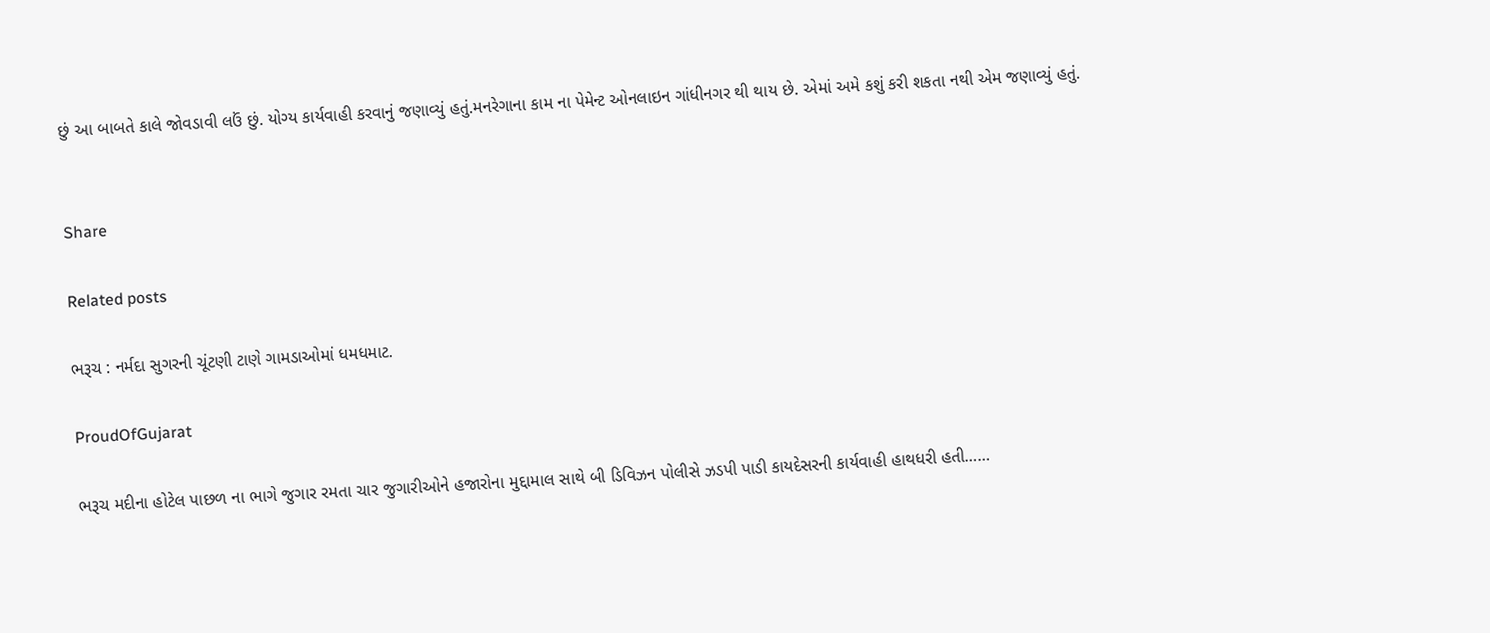છું આ બાબતે કાલે જોવડાવી લઉં છું. યોગ્ય કાર્યવાહી કરવાનું જણાવ્યું હતું.મનરેગાના કામ ના પેમેન્ટ ઓનલાઇન ગાંધીનગર થી થાય છે. એમાં અમે કશું કરી શકતા નથી એમ જણાવ્યું હતું.


Share

Related posts

ભરૂચ : નર્મદા સુગરની ચૂંટણી ટાણે ગામડાઓમાં ધમધમાટ.

ProudOfGujarat

ભરૂચ મદીના હોટેલ પાછળ ના ભાગે જુગાર રમતા ચાર જુગારીઓને હજારોના મુદ્દામાલ સાથે બી ડિવિઝન પોલીસે ઝડપી પાડી કાયદેસરની કાર્યવાહી હાથધરી હતી……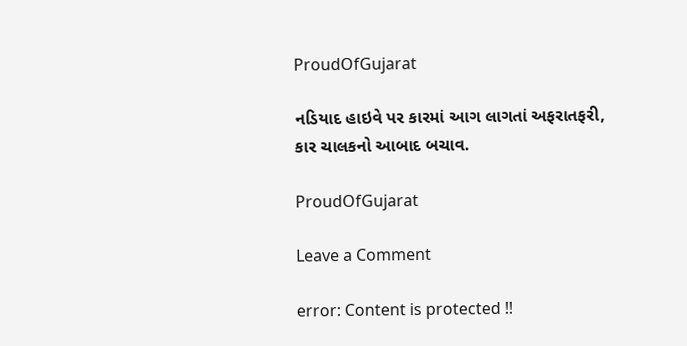ProudOfGujarat

નડિયાદ હાઇવે પર કારમાં આગ લાગતાં અફરાતફરી, કાર ચાલકનો આબાદ બચાવ.

ProudOfGujarat

Leave a Comment

error: Content is protected !!